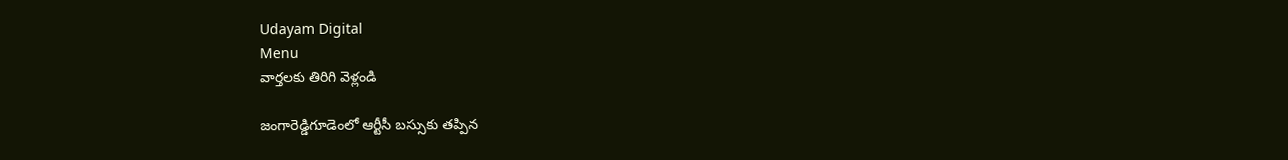Udayam Digital
Menu
వార్తలకు తిరిగి వెళ్లండి

జంగారెడ్డిగూడెంలో ఆర్టీసీ బస్సుకు తప్పిన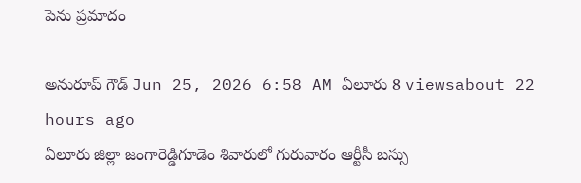పెను ప్రమాదం

అనురూప్ గౌడ్ Jun 25, 2026 6:58 AM ఏలూరు 8 viewsabout 22 hours ago
ఏలూరు జిల్లా జంగారెడ్డిగూడెం శివారులో గురువారం ఆర్టీసీ బస్సు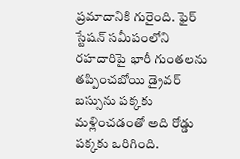ప్రమాదానికి గురైంది. ఫైర్ స్టేషన్ సమీపంలోని రహదారిపై భారీ గుంతలను తప్పించబోయి డ్రైవర్ బస్సును పక్కకు మళ్లించడంతో అది రోడ్డు పక్కకు ఒరిగింది.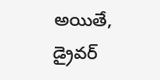అయితే, డ్రైవర్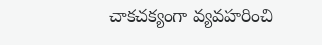చాకచక్యంగా వ్యవహరించి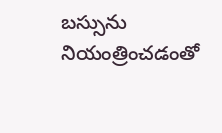బస్సును నియంత్రించడంతో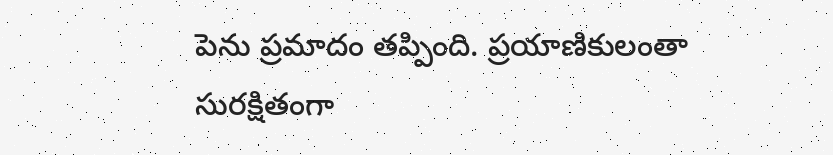పెను ప్రమాదం తప్పింది. ప్రయాణికులంతా సురక్షితంగా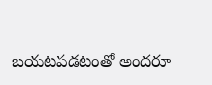బయటపడటంతో అందరూ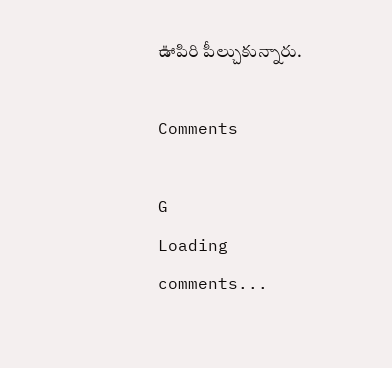ఊపిరి పీల్చుకున్నారు.

Comments

G
Loading comments...